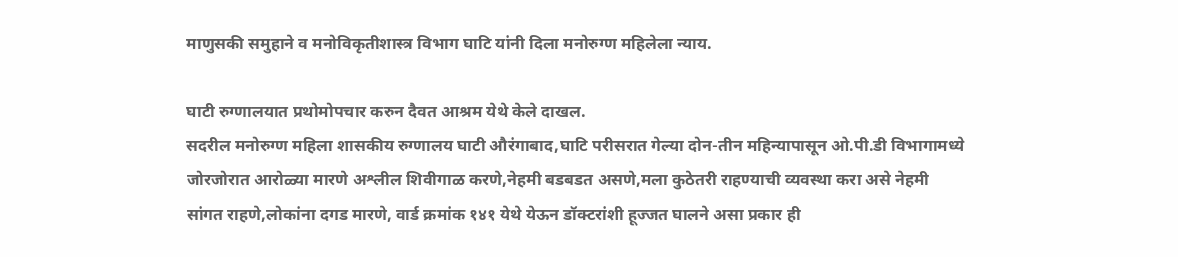माणुसकी समुहाने व मनोविकृतीशास्त्र विभाग घाटि यांनी दिला मनोरुग्ण महिलेला न्याय.

घाटी रुग्णालयात प्रथोमोपचार करुन दैवत आश्रम येथे केले दाखल.
सदरील मनोरुग्ण महिला शासकीय रुग्णालय घाटी औरंगाबाद,घाटि परीसरात गेल्या दोन-तीन महिन्यापासून ओ.पी.डी विभागामध्ये जोरजोरात आरोळ्या मारणे अश्लील शिवीगाळ करणे,नेहमी बडबडत असणे,मला कुठेतरी राहण्याची व्यवस्था करा असे नेहमी सांगत राहणे,लोकांना दगड मारणे, वार्ड क्रमांक १४१ येथे येऊन डॉक्टरांशी हूज्जत घालने असा प्रकार ही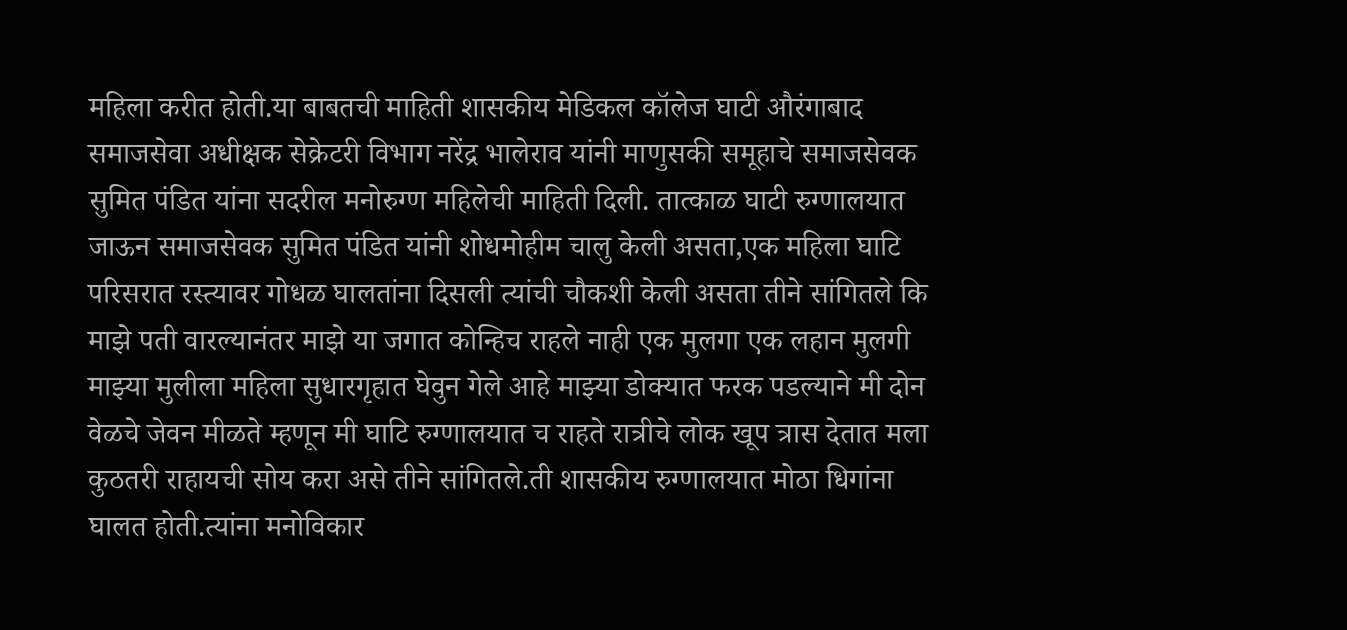महिला करीत होती.या बाबतची माहिती शासकीय मेडिकल कॉलेज घाटी औरंगाबाद समाजसेवा अधीक्षक सेक्रेटरी विभाग नरेंद्र भालेराव यांनी माणुसकी समूहाचे समाजसेवक सुमित पंडित यांना सदरील मनोरुग्ण महिलेची माहिती दिली. तात्काळ घाटी रुग्णालयात जाऊन समाजसेवक सुमित पंडित यांनी शोधमोहीम चालु केली असता,एक महिला घाटि परिसरात रस्त्यावर गोधळ घालतांना दिसली त्यांची चौकशी केली असता तीने सांगितले कि माझे पती वारल्यानंतर माझे या जगात कोन्हिच राहले नाही एक मुलगा एक लहान मुलगी माझ्या मुलीला महिला सुधारगृहात घेवुन गेले आहे माझ्या डोक्यात फरक पडल्याने मी दोन वेळचे जेवन मीळते म्हणून मी घाटि रुग्णालयात च राहते रात्रीचे लोक खूप त्रास देतात मला कुठतरी राहायची सोय करा असे तीने सांगितले.ती शासकीय रुग्णालयात मोठा धिगांना घालत होती.त्यांना मनोविकार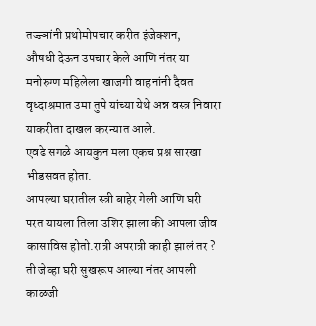तज्ज्ञांनी प्रथोमोपचार करीत इंजेक्शन,
औषधी देऊन उपचार केले आणि नंतर या मनोरुग्ण महिलेला खाजगी वाहनांनी दैवत वृध्दाश्रमात उमा तुपे यांच्या येथे अन्न वस्त्र निवारा याकरीता दाखल करन्यात आले.
एवढे सगळे आयकुन मला एकच प्रश्न सारखा भीडसवत होता.
आपल्या घरातील स्त्री बाहेर गेली आणि घरी परत यायला तिला उशिर झाला की आपला जीव कासाविस होतो.रात्री अपरात्री काही झालं तर ? ती जेव्हा घरी सुखरूप आल्या नंतर आपली काळजी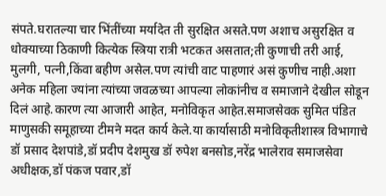संपते.घरातल्या चार भिंतींच्या मर्यादेत ती सुरक्षित असते.पण अशाच असुरक्षित व धोक्याच्या ठिकाणी कित्येक स्त्रिया रात्री भटकत असतात;ती कुणाची तरी आई, मुलगी, पत्नी,किंवा बहीण असेल.पण त्यांची वाट पाहणारं असं कुणीच नाही.अशा अनेक महिला ज्यांना त्यांच्या जवळच्या आपल्या लोकांनीच व समाजाने देखील सोडून दिलं आहे.कारण त्या आजारी आहेत, मनोविकृत आहेत.समाजसेवक सुमित पंडित माणुसकी समूहाच्या टीमने मदत कार्य केले.या कार्यासाठी मनोविकृतीशास्त्र विभागाचे डॉ प्रसाद देशपांडे,डॉ प्रदीप देशमुख डॉ रुपेश बनसोड,नरेंद्र भालेराव समाजसेवा अधीक्षक,डॉ पंकज पवार,डॉ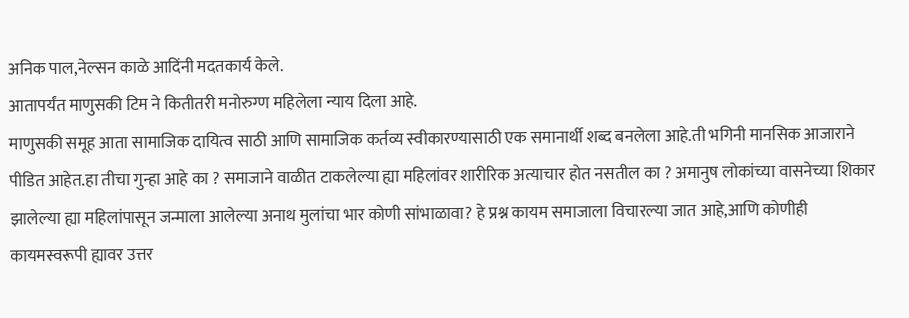अनिक पाल,नेल्सन काळे आदिंनी मदतकार्य केले.
आतापर्यंत माणुसकी टिम ने कितीतरी मनोरुग्ण महिलेला न्याय दिला आहे.
माणुसकी समूह आता सामाजिक दायित्व साठी आणि सामाजिक कर्तव्य स्वीकारण्यासाठी एक समानार्थी शब्द बनलेला आहे.ती भगिनी मानसिक आजाराने पीडित आहेत.हा तीचा गुन्हा आहे का ? समाजाने वाळीत टाकलेल्या ह्या महिलांवर शारीरिक अत्याचार होत नसतील का ? अमानुष लोकांच्या वासनेच्या शिकार झालेल्या ह्या महिलांपासून जन्माला आलेल्या अनाथ मुलांचा भार कोणी सांभाळावा? हे प्रश्न कायम समाजाला विचारल्या जात आहे,आणि कोणीही कायमस्वरूपी ह्यावर उत्तर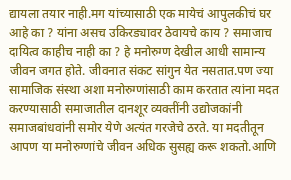द्यायला तयार नाही.मग यांच्यासाठी एक मायेचं आपुलकीचं घर आहे का ? यांना असच उकिरड्यावर ठेवायचे काय ? समाजाच दायित्व काहीच नाही का ? हे मनोरुग्ण देखील आधी सामान्य जीवन जगत होते. जीवनात संकट सांगुन येत नसतात.पण ज्या सामाजिक संस्था अशा मनोरुग्णांसाठी काम करतात त्यांना मदत करण्यासाठी समाजातील दानशूर व्यक्तींनी उद्योजकांनी समाजबांधवांनी समोर येणे अत्यंत गरजेचे ठरते. या मदतीतून आपण या मनोरुग्णांचे जीवन अधिक सुसह्य करू शकतो.आणि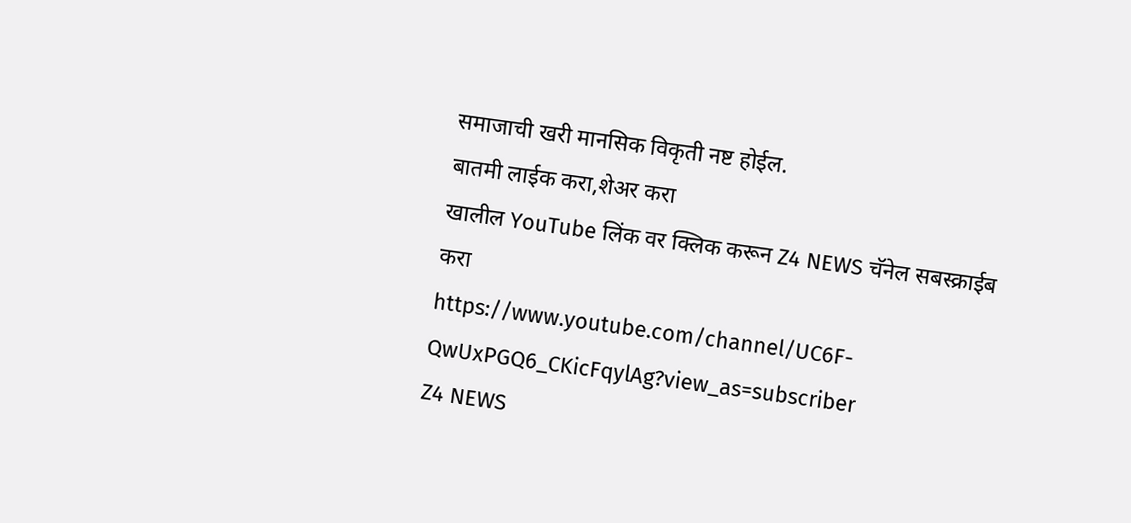समाजाची खरी मानसिक विकृती नष्ट होईल.
बातमी लाईक करा,शेअर करा
खालील YouTube लिंक वर क्लिक करून Z4 NEWS चॅनेल सबस्क्राईब करा
https://www.youtube.com/channel/UC6F-QwUxPGQ6_CKicFqylAg?view_as=subscriber
Z4 NEWS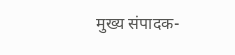मुख्य संपादक-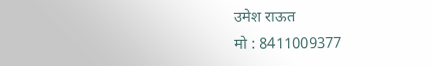उमेश राऊत
मो : 8411009377